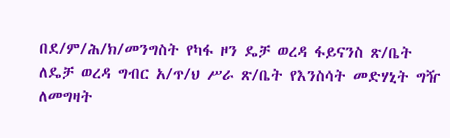በደ/ም/ሕ/ክ/መንግስት የካፋ ዞን ዴቻ ወረዳ ፋይናንስ ጽ/ቤት ለዴቻ ወረዳ ግብር አ/ጥ/ህ ሥራ ጽ/ቤት የእንስሳት መድሃኒት ግዥ ለመግዛት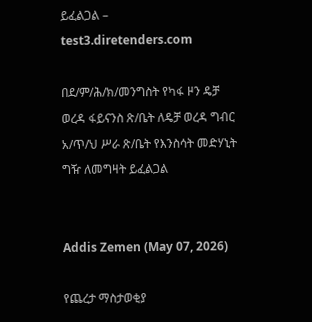ይፈልጋል – test3.diretenders.com

በደ/ም/ሕ/ክ/መንግስት የካፋ ዞን ዴቻ ወረዳ ፋይናንስ ጽ/ቤት ለዴቻ ወረዳ ግብር አ/ጥ/ህ ሥራ ጽ/ቤት የእንስሳት መድሃኒት ግዥ ለመግዛት ይፈልጋል


Addis Zemen (May 07, 2026)

የጨረታ ማስታወቂያ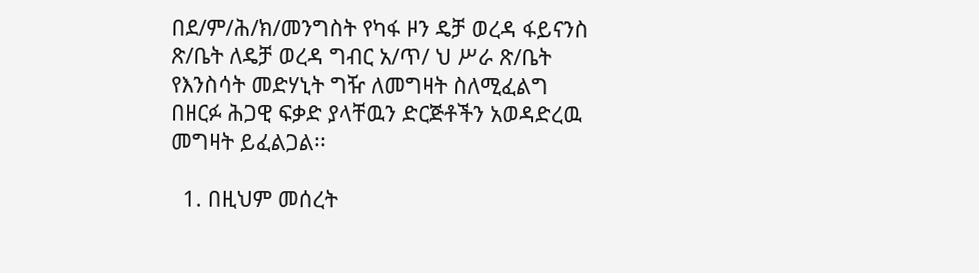በደ/ም/ሕ/ክ/መንግስት የካፋ ዞን ዴቻ ወረዳ ፋይናንስ ጽ/ቤት ለዴቻ ወረዳ ግብር አ/ጥ/ ህ ሥራ ጽ/ቤት የእንስሳት መድሃኒት ግዥ ለመግዛት ስለሚፈልግ በዘርፉ ሕጋዊ ፍቃድ ያላቸዉን ድርጅቶችን አወዳድረዉ መግዛት ይፈልጋል፡፡

  1. በዚህም መሰረት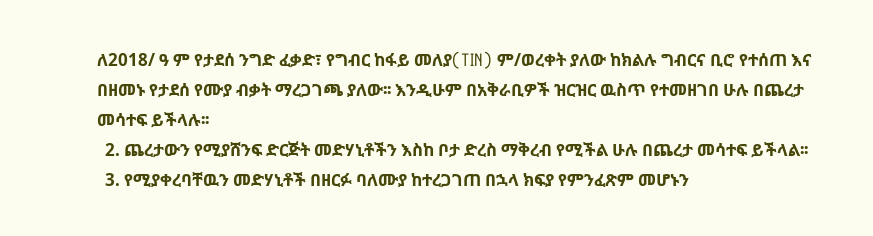ለ2018/ ዓ ም የታደሰ ንግድ ፈቃድ፣ የግብር ከፋይ መለያ(TIN) ም/ወረቀት ያለው ከክልሉ ግብርና ቢሮ የተሰጠ እና በዘመኑ የታደሰ የሙያ ብቃት ማረጋገጫ ያለው፡፡ እንዲሁም በአቅራቢዎች ዝርዝር ዉስጥ የተመዘገበ ሁሉ በጨረታ መሳተፍ ይችላሉ፡፡
  2. ጨረታውን የሚያሸንፍ ድርጅት መድሃኒቶችን እስከ ቦታ ድረስ ማቅረብ የሚችል ሁሉ በጨረታ መሳተፍ ይችላል፡፡
  3. የሚያቀረባቸዉን መድሃኒቶች በዘርፉ ባለሙያ ከተረጋገጠ በኋላ ክፍያ የምንፈጽም መሆኑን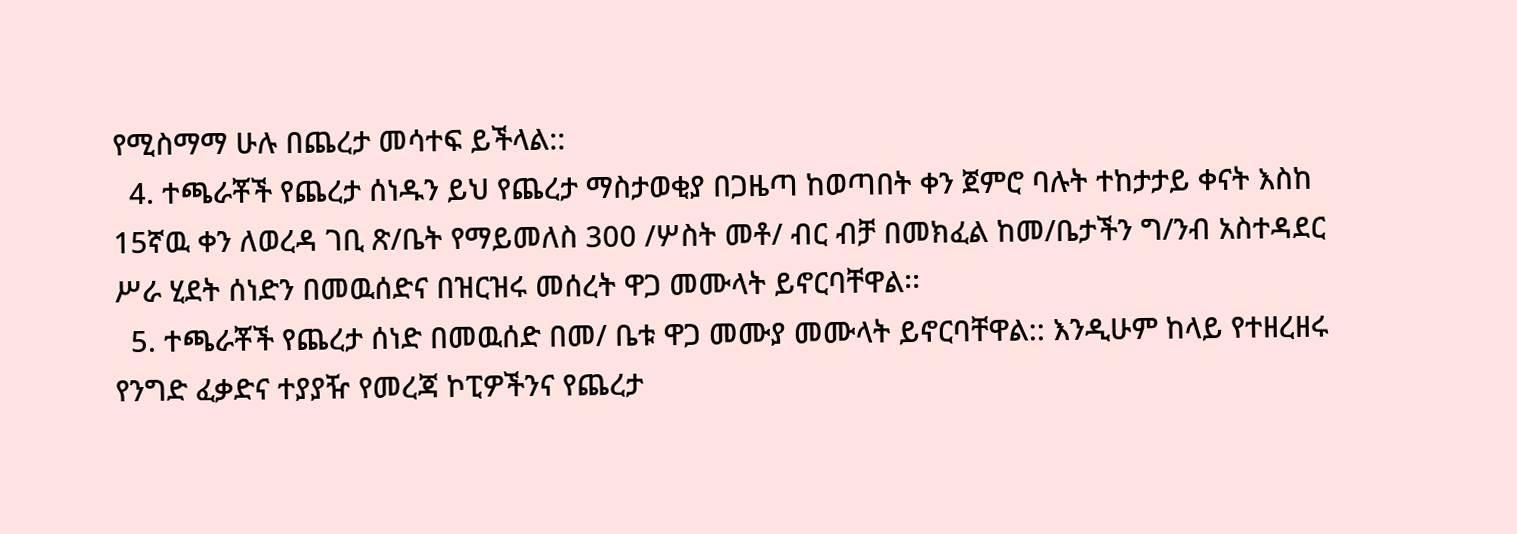የሚስማማ ሁሉ በጨረታ መሳተፍ ይችላል::
  4. ተጫራቾች የጨረታ ሰነዱን ይህ የጨረታ ማስታወቂያ በጋዜጣ ከወጣበት ቀን ጀምሮ ባሉት ተከታታይ ቀናት እስከ 15ኛዉ ቀን ለወረዳ ገቢ ጽ/ቤት የማይመለስ 300 /ሦስት መቶ/ ብር ብቻ በመክፈል ከመ/ቤታችን ግ/ንብ አስተዳደር ሥራ ሂደት ሰነድን በመዉሰድና በዝርዝሩ መሰረት ዋጋ መሙላት ይኖርባቸዋል፡፡
  5. ተጫራቾች የጨረታ ሰነድ በመዉሰድ በመ/ ቤቱ ዋጋ መሙያ መሙላት ይኖርባቸዋል:: እንዲሁም ከላይ የተዘረዘሩ የንግድ ፈቃድና ተያያዥ የመረጃ ኮፒዎችንና የጨረታ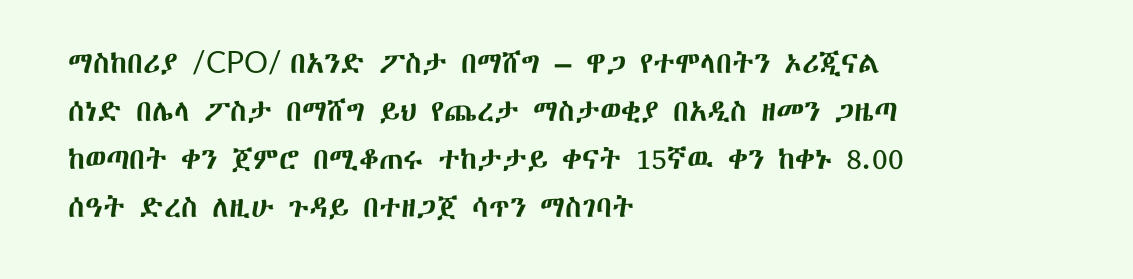ማስከበሪያ /CPO/ በአንድ ፖስታ በማሸግ – ዋጋ የተሞላበትን ኦሪጂናል ሰነድ በሌላ ፖስታ በማሸግ ይህ የጨረታ ማስታወቂያ በአዲስ ዘመን ጋዜጣ ከወጣበት ቀን ጀምሮ በሚቆጠሩ ተከታታይ ቀናት 15ኛዉ ቀን ከቀኑ 8.00 ሰዓት ድረስ ለዚሁ ጉዳይ በተዘጋጀ ሳጥን ማስገባት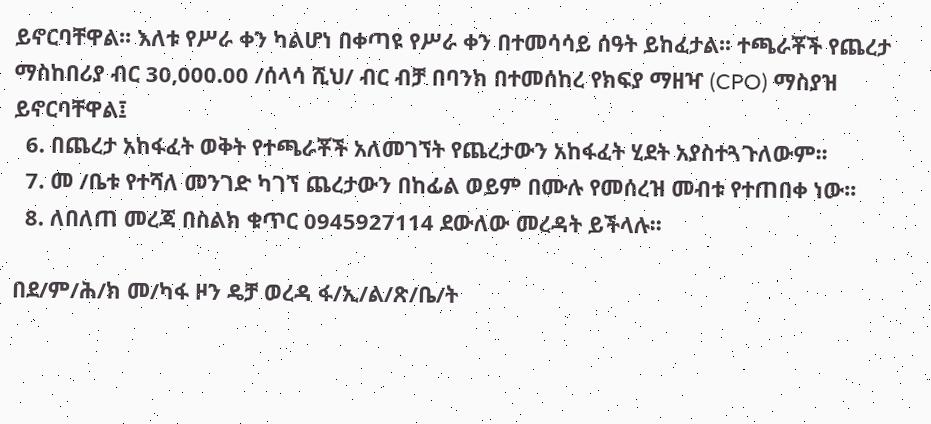ይኖርባቸዋል፡፡ እለቱ የሥራ ቀን ካልሆነ በቀጣዩ የሥራ ቀን በተመሳሳይ ሰዓት ይከፈታል፡፡ ተጫራቾች የጨረታ ማስከበሪያ ብር 30,000.00 /ሰላሳ ሺህ/ ብር ብቻ በባንክ በተመሰከረ የክፍያ ማዘዣ (CPO) ማስያዝ ይኖርባቸዋል፤
  6. በጨረታ አከፋፈት ወቅት የተጫራቾች አለመገኘት የጨረታውን አከፋፈት ሂደት አያስተጓጉለውም፡፡
  7. መ /ቤቱ የተሻለ መንገድ ካገኘ ጨረታውን በከፊል ወይም በሙሉ የመሰረዝ መብቱ የተጠበቀ ነው፡፡
  8. ለበለጠ መረጃ በስልክ ቁጥር 0945927114 ደውለው መረዳት ይችላሉ፡፡

በደ/ም/ሕ/ክ መ/ካፋ ዞን ዴቻ ወረዳ ፋ/ኢ/ል/ጽ/ቤ/ት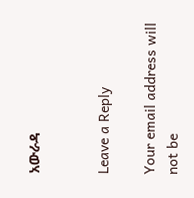አውራዳ


Leave a Reply

Your email address will not be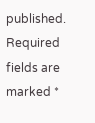published. Required fields are marked *